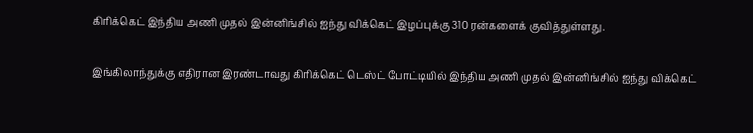கிரிக்கெட் இந்திய அணி முதல் இன்னிங்சில் ஐந்து விக்கெட் இழப்புக்கு 310 ரன்களைக் குவித்துள்ளது.

இங்கிலாந்துக்கு எதிரான இரண்டாவது கிரிக்கெட் டெஸ்ட் போட்டியில் இந்திய அணி முதல் இன்னிங்சில் ஐந்து விக்கெட்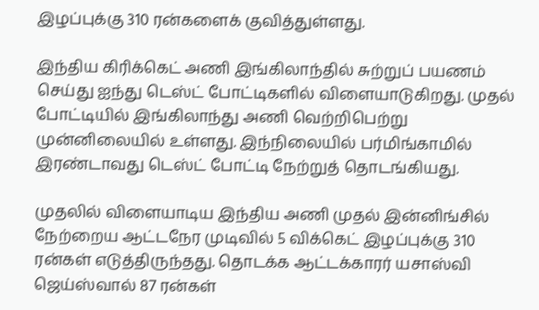இழப்புக்கு 310 ரன்களைக் குவித்துள்ளது.

இந்திய கிரிக்கெட் அணி இங்கிலாந்தில் சுற்றுப் பயணம் செய்து ஐந்து டெஸ்ட் போட்டிகளில் விளையாடுகிறது. முதல் போட்டியில் இங்கிலாந்து அணி வெற்றிபெற்று முன்னிலையில் உள்ளது. இந்நிலையில் பர்மிங்காமில் இரண்டாவது டெஸ்ட் போட்டி நேற்றுத் தொடங்கியது.

முதலில் விளையாடிய இந்திய அணி முதல் இன்னிங்சில் நேற்றைய ஆட்டநேர முடிவில் 5 விக்கெட் இழப்புக்கு 310 ரன்கள் எடுத்திருந்தது. தொடக்க ஆட்டக்காரர் யசாஸ்வி ஜெய்ஸ்வால் 87 ரன்கள்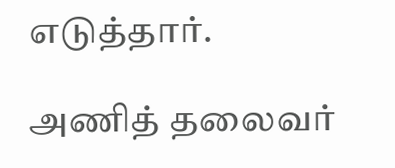எடுத்தார்.

அணித் தலைவர்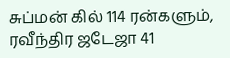சுப்மன் கில் 114 ரன்களும், ரவீந்திர ஜடேஜா 41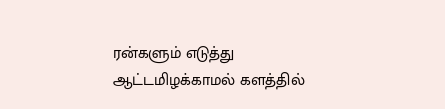ரன்களும் எடுத்து ஆட்டமிழக்காமல் களத்தில்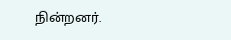நின்றனர்.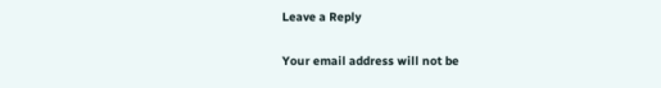Leave a Reply

Your email address will not be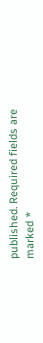published. Required fields are marked *